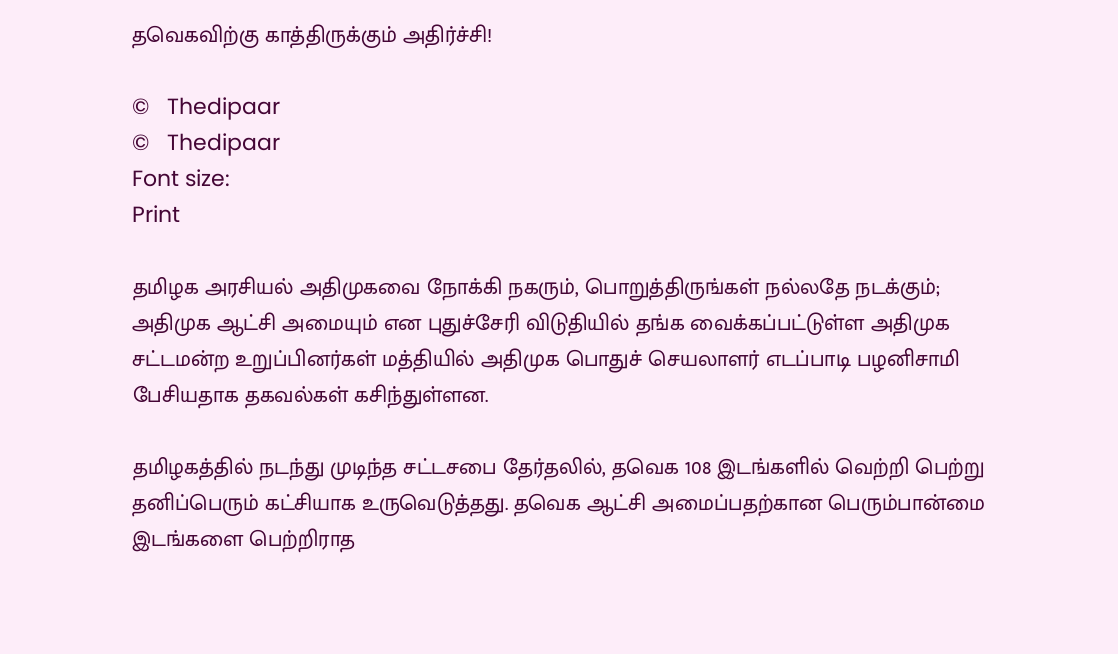தவெகவிற்கு காத்திருக்கும் அதிர்ச்சி!

©   Thedipaar
©   Thedipaar
Font size:
Print

தமிழக அரசியல் அதிமுகவை நோக்கி நகரும், பொறுத்திருங்கள் நல்லதே நடக்கும்; அதிமுக ஆட்சி அமையும் என புதுச்சேரி விடுதியில் தங்க வைக்கப்பட்டுள்ள அதிமுக சட்டமன்ற உறுப்பினர்கள் மத்தியில் அதிமுக பொதுச் செயலாளர் எடப்பாடி பழனிசாமி பேசியதாக தகவல்கள் கசிந்துள்ளன.

தமிழகத்தில் நடந்து முடிந்த சட்டசபை தேர்தலில், தவெக 108 இடங்களில் வெற்றி பெற்று தனிப்பெரும் கட்சியாக உருவெடுத்தது. தவெக ஆட்சி அமைப்பதற்கான பெரும்பான்மை இடங்களை பெற்றிராத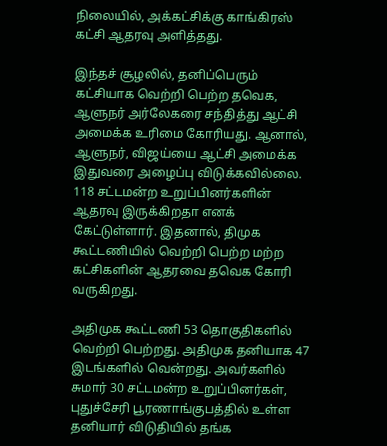நிலையில், அக்கட்சிக்கு காங்கிரஸ் கட்சி ஆதரவு அளித்தது.

இந்தச் சூழலில், தனிப்பெரும் கட்சியாக வெற்றி பெற்ற தவெக, ஆளுநர் அர்லேகரை சந்தித்து ஆட்சி அமைக்க உரிமை கோரியது. ஆனால், ஆளுநர், விஜய்யை ஆட்சி அமைக்க இதுவரை அழைப்பு விடுக்கவில்லை. 118 சட்டமன்ற உறுப்பினர்களின் ஆதரவு இருக்கிறதா எனக் கேட்டுள்ளார். இதனால், திமுக கூட்டணியில் வெற்றி பெற்ற மற்ற கட்சிகளின் ஆதரவை தவெக கோரி வருகிறது.

அதிமுக கூட்டணி 53 தொகுதிகளில் வெற்றி பெற்றது. அதிமுக தனியாக 47 இடங்களில் வென்றது. அவர்களில் சுமார் 30 சட்டமன்ற உறுப்பினர்கள், புதுச்சேரி பூரணாங்குபத்தில் உள்ள தனியார் விடுதியில் தங்க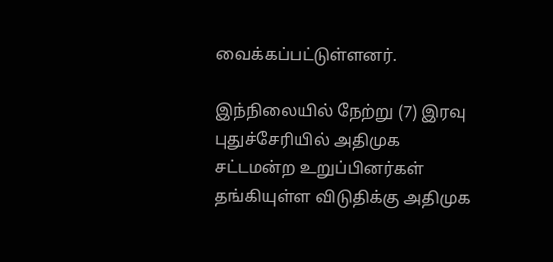வைக்கப்பட்டுள்ளனர்.

இந்நிலையில் நேற்று (7) இரவு புதுச்சேரியில் அதிமுக சட்டமன்ற உறுப்பினர்கள் தங்கியுள்ள விடுதிக்கு அதிமுக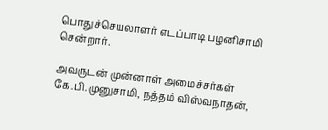பொதுச்செயலாளர் எடப்பாடி பழனிசாமி சென்றார்.

அவருடன் முன்னாள் அமைச்சர்கள் கே.பி.முனுசாமி, நத்தம் விஸ்வநாதன்,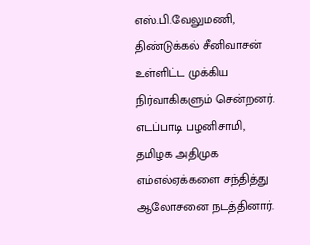எஸ்.பி.வேலுமணி, திண்டுக்கல் சீனிவாசன் உள்ளிட்ட முக்கிய நிர்வாகிகளும் சென்றனர். எடப்பாடி பழனிசாமி, தமிழக அதிமுக எம்எல்ஏக்களை சந்தித்து ஆலோசனை நடத்தினார்.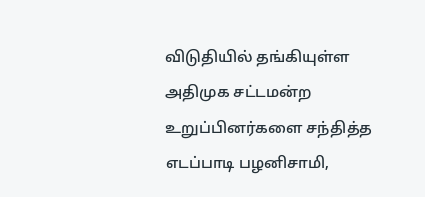விடுதியில் தங்கியுள்ள அதிமுக சட்டமன்ற உறுப்பினர்களை சந்தித்த எடப்பாடி பழனிசாமி,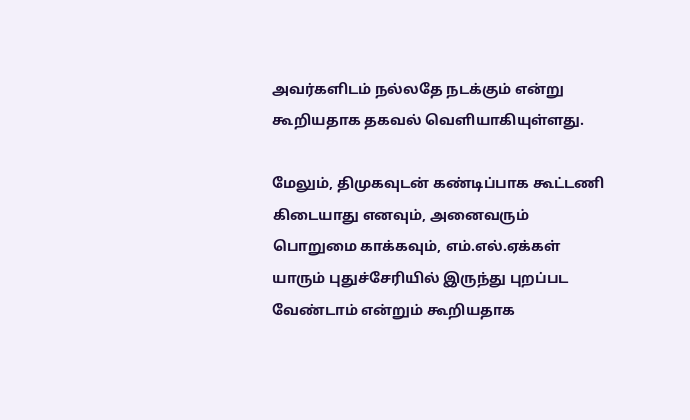அவர்களிடம் நல்லதே நடக்கும் என்று கூறியதாக தகவல் வெளியாகியுள்ளது.

மேலும், திமுகவுடன் கண்டிப்பாக கூட்டணி கிடையாது எனவும், அனைவரும் பொறுமை காக்கவும், எம்.எல்.ஏக்கள் யாரும் புதுச்சேரியில் இருந்து புறப்பட வேண்டாம் என்றும் கூறியதாக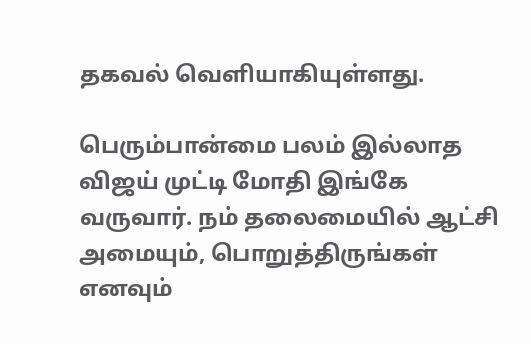தகவல் வெளியாகியுள்ளது.

பெரும்பான்மை பலம் இல்லாத விஜய் முட்டி மோதி இங்கே வருவார். நம் தலைமையில் ஆட்சி அமையும், பொறுத்திருங்கள் எனவும்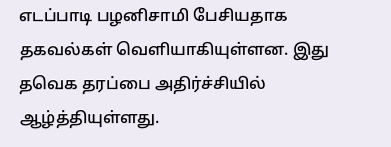எடப்பாடி பழனிசாமி பேசியதாக தகவல்கள் வெளியாகியுள்ளன. இது தவெக தரப்பை அதிர்ச்சியில் ஆழ்த்தியுள்ளது.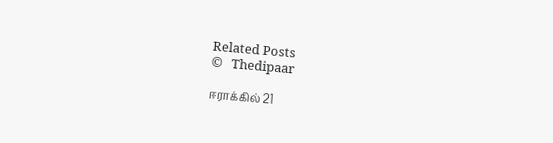Related Posts
©   Thedipaar

ஈராக்கில் 21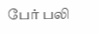பேர் பலி